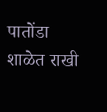पातोंडा शाळेत राखी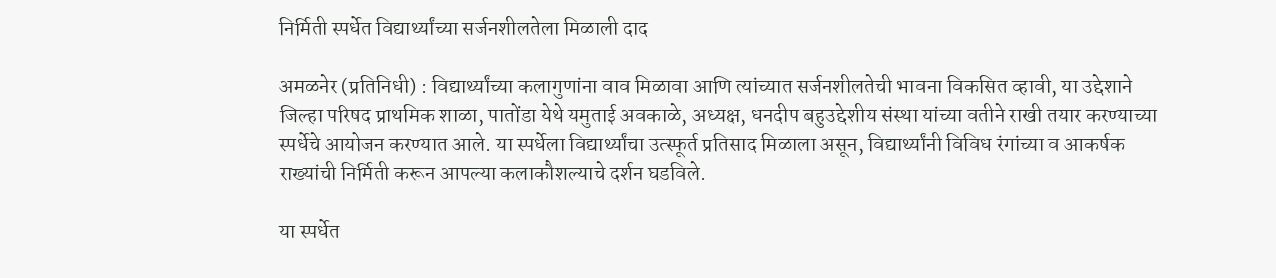निर्मिती स्पर्धेत विद्यार्थ्यांच्या सर्जनशीलतेला मिळाली दाद

अमळनेर (प्रतिनिधी) : विद्यार्थ्यांच्या कलागुणांना वाव मिळावा आणि त्यांच्यात सर्जनशीलतेची भावना विकसित व्हावी, या उद्देशाने जिल्हा परिषद प्राथमिक शाळा, पातोंडा येथे यमुताई अवकाळे, अध्यक्ष, धनदीप बहुउद्देशीय संस्था यांच्या वतीने राखी तयार करण्याच्या स्पर्धेचे आयोजन करण्यात आले. या स्पर्धेला विद्यार्थ्यांचा उत्स्फूर्त प्रतिसाद मिळाला असून, विद्यार्थ्यांनी विविध रंगांच्या व आकर्षक राख्यांची निर्मिती करून आपल्या कलाकौशल्याचे दर्शन घडविले.

या स्पर्धेत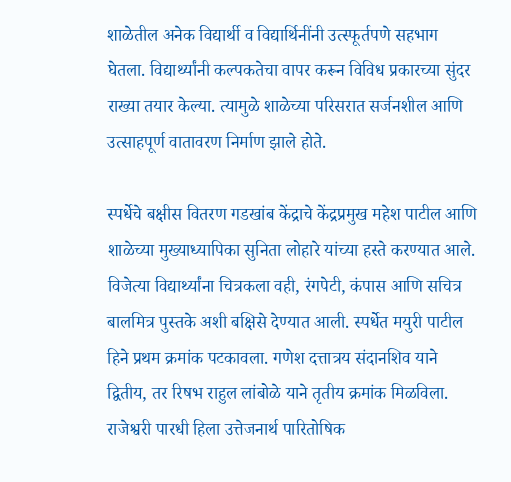शाळेतील अनेक विद्यार्थी व विद्यार्थिनींनी उत्स्फूर्तपणे सहभाग घेतला. विद्यार्थ्यांनी कल्पकतेचा वापर करून विविध प्रकारच्या सुंदर राख्या तयार केल्या. त्यामुळे शाळेच्या परिसरात सर्जनशील आणि उत्साहपूर्ण वातावरण निर्माण झाले होते.

स्पर्धेचे बक्षीस वितरण गडखांब केंद्राचे केंद्रप्रमुख महेश पाटील आणि शाळेच्या मुख्याध्यापिका सुनिता लोहारे यांच्या हस्ते करण्यात आले. विजेत्या विद्यार्थ्यांना चित्रकला वही, रंगपेटी, कंपास आणि सचित्र बालमित्र पुस्तके अशी बक्षिसे देण्यात आली. स्पर्धेत मयुरी पाटील हिने प्रथम क्रमांक पटकावला. गणेश दत्तात्रय संदानशिव याने द्वितीय, तर रिषभ राहुल लांबोळे याने तृतीय क्रमांक मिळविला. राजेश्वरी पारधी हिला उत्तेजनार्थ पारितोषिक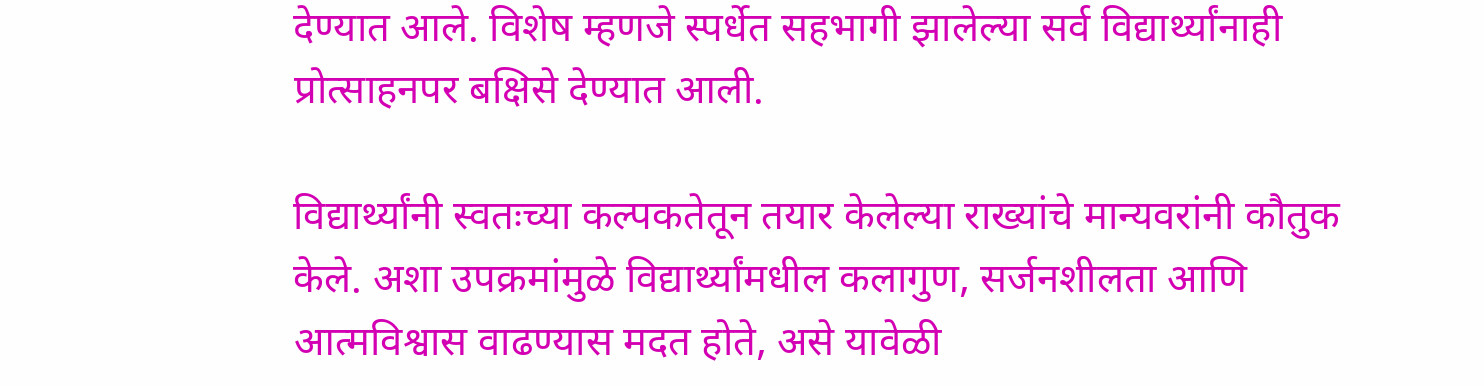देण्यात आले. विशेष म्हणजे स्पर्धेत सहभागी झालेल्या सर्व विद्यार्थ्यांनाही प्रोत्साहनपर बक्षिसे देण्यात आली.

विद्यार्थ्यांनी स्वतःच्या कल्पकतेतून तयार केलेल्या राख्यांचे मान्यवरांनी कौतुक केले. अशा उपक्रमांमुळे विद्यार्थ्यांमधील कलागुण, सर्जनशीलता आणि आत्मविश्वास वाढण्यास मदत होते, असे यावेळी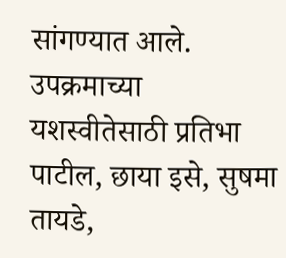सांगण्यात आले. उपक्रमाच्या यशस्वीतेसाठी प्रतिभा पाटील, छाया इसे, सुषमा तायडे,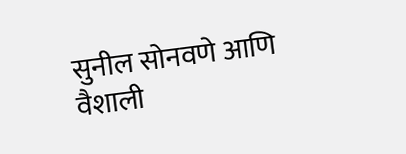सुनील सोनवणे आणि वैशाली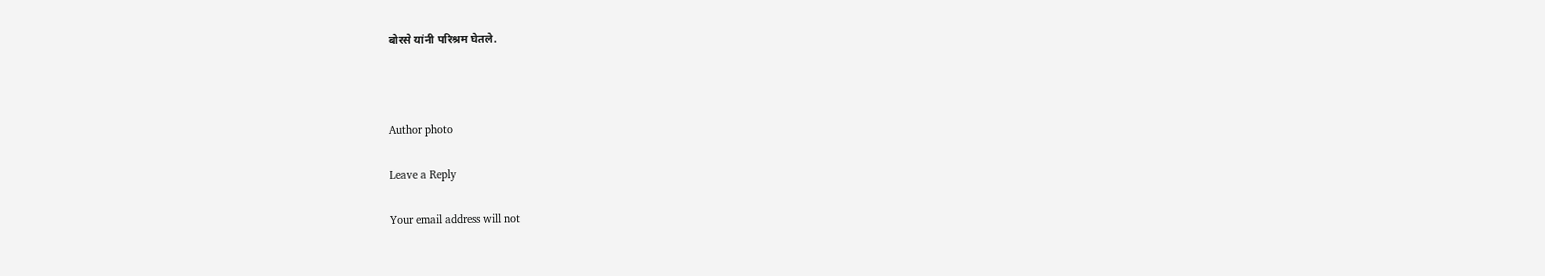बोरसे यांनी परिश्रम घेतले.



Author photo

Leave a Reply

Your email address will not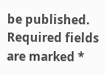be published. Required fields are marked *